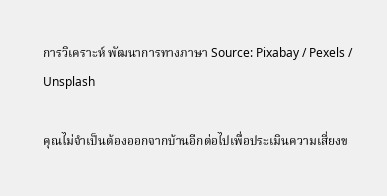การวิเคราะห์ พัฒนาการทางภาษา Source: Pixabay / Pexels / Unsplash

คุณไม่จำเป็นต้องออกจากบ้านอีกต่อไปเพื่อประเมินความเสี่ยงข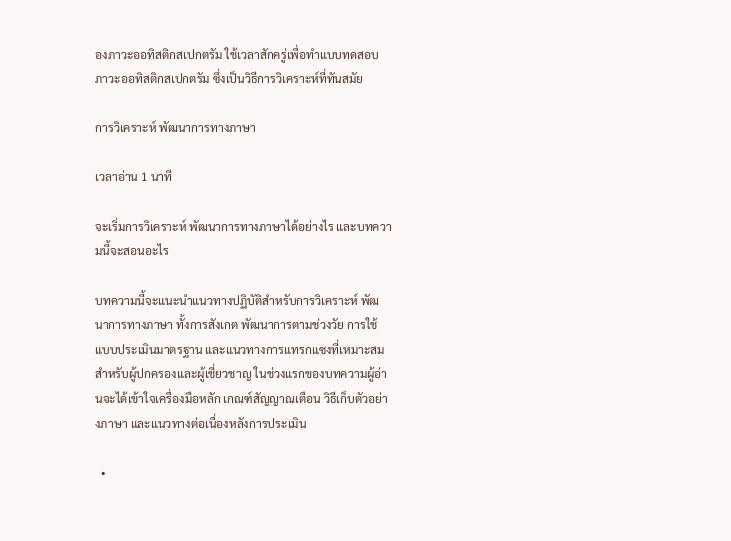องภาวะออทิสติกสเปกตรัม ใช้เวลาสักครู่เพื่อทำแบบทดสอบ ภาวะออทิสติกสเปกตรัม ซึ่งเป็นวิธีการวิเคราะห์ที่ทันสมัย

การวิเคราะห์ พัฒนาการทางภาษา

เวลาอ่าน 1 นาที

จะเริ่มการวิเคราะห์ พัฒนาการทางภาษาได้อย่างไร และบทความนี้จะสอนอะไร

บทความนี้จะแนะนำแนวทางปฏิบัติสำหรับการวิเคราะห์ พัฒนาการทางภาษา ทั้งการสังเกต พัฒนาการตามช่วงวัย การใช้แบบประเมินมาตรฐาน และแนวทางการแทรกแซงที่เหมาะสมสำหรับผู้ปกครองและผู้เชี่ยวชาญ ในช่วงแรกของบทความผู้อ่านจะได้เข้าใจเครื่องมือหลัก เกณฑ์สัญญาณเตือน วิธีเก็บตัวอย่างภาษา และแนวทางต่อเนื่องหลังการประเมิน

  •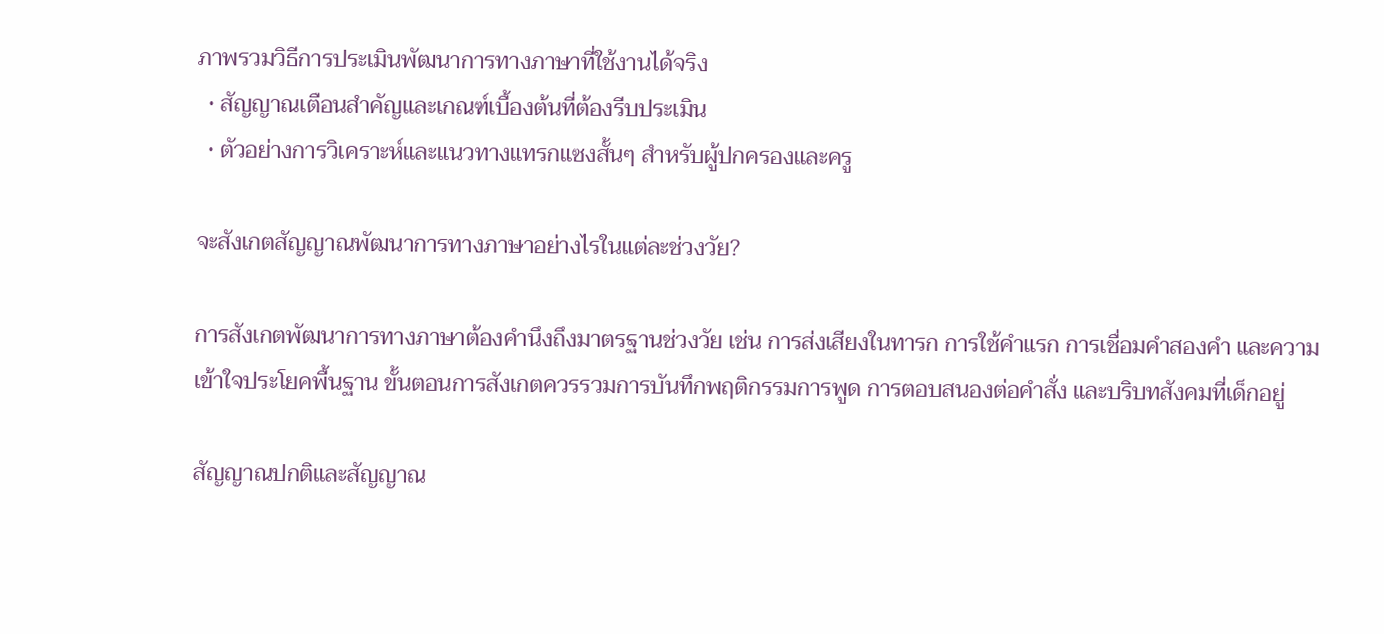ภาพรวมวิธีการประเมินพัฒนาการทางภาษาที่ใช้งานได้จริง
  • สัญญาณเตือนสำคัญและเกณฑ์เบื้องต้นที่ต้องรีบประเมิน
  • ตัวอย่างการวิเคราะห์และแนวทางแทรกแซงสั้นๆ สำหรับผู้ปกครองและครู

จะสังเกตสัญญาณพัฒนาการทางภาษาอย่างไรในแต่ละช่วงวัย?

การสังเกตพัฒนาการทางภาษาต้องคำนึงถึงมาตรฐานช่วงวัย เช่น การส่งเสียงในทารก การใช้คำแรก การเชื่อมคำสองคำ และความเข้าใจประโยคพื้นฐาน ขั้นตอนการสังเกตควรรวมการบันทึกพฤติกรรมการพูด การตอบสนองต่อคำสั่ง และบริบทสังคมที่เด็กอยู่

สัญญาณปกติและสัญญาณ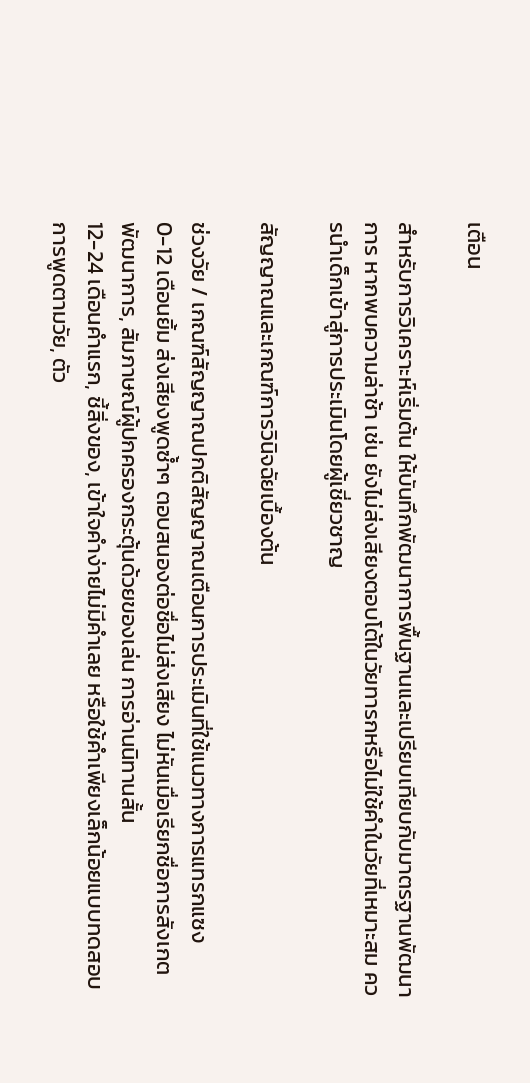เตือน

สำหรับการวิเคราะห์เริ่มต้น ให้บันทึกพัฒนาการพื้นฐานและเปรียบเทียบกับมาตรฐานพัฒนาการ หากพบความล่าช้า เช่น ยังไม่ส่งเสียงตอบโต้ในวัยทารกหรือไม่ใช้คำในวัยที่เหมาะสม ควรนำเด็กเข้าสู่การประเมินโดยผู้เชี่ยวชาญ

สัญญาณและเกณฑ์การวินิจฉัยเบื้องต้น

ช่วงวัย / เกณฑ์สัญญาณปกติสัญญาณเตือนการประเมินที่ใช้แนวทางการแทรกแซง
0-12 เดือนยิ้ม ส่งเสียงพูดซ้ำๆ ตอบสนองต่อชื่อไม่ส่งเสียง ไม่หันเมื่อเรียกชื่อการสังเกตพัฒนาการ, สัมภาษณ์ผู้ปกครองกระตุ้นด้วยของเล่น การอ่านนิทานสั้น
12-24 เดือนคำแรก, ชี้สิ่งของ, เข้าใจคำง่ายไม่มีคำเลย หรือใช้คำเพียงเล็กน้อยแบบทดสอบการพูดตามวัย, ตัว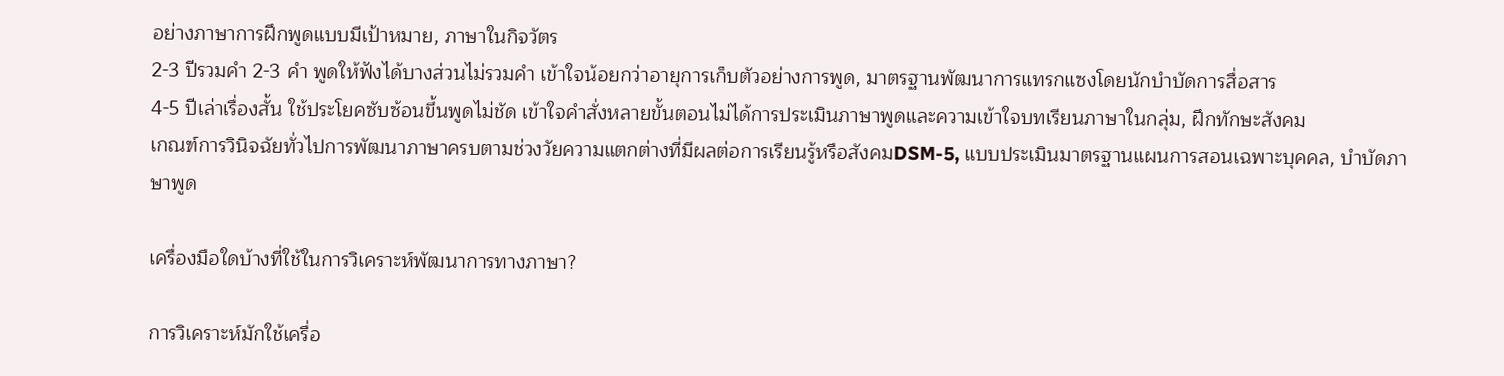อย่างภาษาการฝึกพูดแบบมีเป้าหมาย, ภาษาในกิจวัตร
2-3 ปีรวมคำ 2-3 คำ พูดให้ฟังได้บางส่วนไม่รวมคำ เข้าใจน้อยกว่าอายุการเก็บตัวอย่างการพูด, มาตรฐานพัฒนาการแทรกแซงโดยนักบำบัดการสื่อสาร
4-5 ปีเล่าเรื่องสั้น ใช้ประโยคซับซ้อนขึ้นพูดไม่ชัด เข้าใจคำสั่งหลายขั้นตอนไม่ได้การประเมินภาษาพูดและความเข้าใจบทเรียนภาษาในกลุ่ม, ฝึกทักษะสังคม
เกณฑ์การวินิจฉัยทั่วไปการพัฒนาภาษาครบตามช่วงวัยความแตกต่างที่มีผลต่อการเรียนรู้หรือสังคมDSM-5, แบบประเมินมาตรฐานแผนการสอนเฉพาะบุคคล, บำบัดภาษาพูด

เครื่องมือใดบ้างที่ใช้ในการวิเคราะห์พัฒนาการทางภาษา?

การวิเคราะห์มักใช้เครื่อ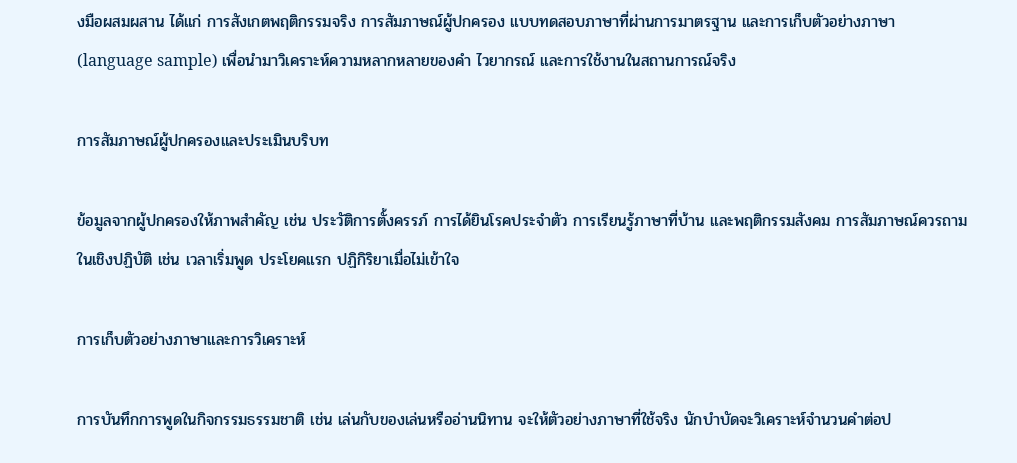งมือผสมผสาน ได้แก่ การสังเกตพฤติกรรมจริง การสัมภาษณ์ผู้ปกครอง แบบทดสอบภาษาที่ผ่านการมาตรฐาน และการเก็บตัวอย่างภาษา (language sample) เพื่อนำมาวิเคราะห์ความหลากหลายของคำ ไวยากรณ์ และการใช้งานในสถานการณ์จริง

การสัมภาษณ์ผู้ปกครองและประเมินบริบท

ข้อมูลจากผู้ปกครองให้ภาพสำคัญ เช่น ประวัติการตั้งครรภ์ การได้ยินโรคประจำตัว การเรียนรู้ภาษาที่บ้าน และพฤติกรรมสังคม การสัมภาษณ์ควรถามในเชิงปฏิบัติ เช่น เวลาเริ่มพูด ประโยคแรก ปฏิกิริยาเมื่อไม่เข้าใจ

การเก็บตัวอย่างภาษาและการวิเคราะห์

การบันทึกการพูดในกิจกรรมธรรมชาติ เช่น เล่นกับของเล่นหรืออ่านนิทาน จะให้ตัวอย่างภาษาที่ใช้จริง นักบำบัดจะวิเคราะห์จำนวนคำต่อป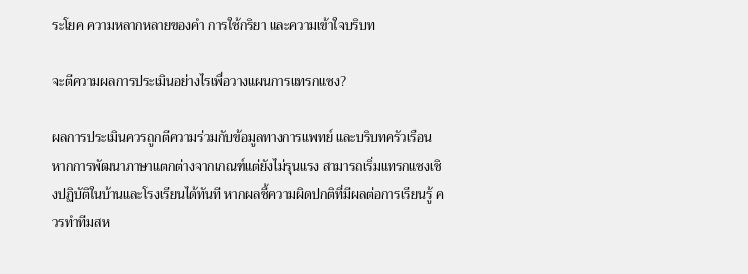ระโยค ความหลากหลายของคำ การใช้กริยา และความเข้าใจบริบท

จะตีความผลการประเมินอย่างไรเพื่อวางแผนการแทรกแซง?

ผลการประเมินควรถูกตีความร่วมกับข้อมูลทางการแพทย์ และบริบทครัวเรือน หากการพัฒนาภาษาแตกต่างจากเกณฑ์แต่ยังไม่รุนแรง สามารถเริ่มแทรกแซงเชิงปฏิบัติในบ้านและโรงเรียนได้ทันที หากผลชี้ความผิดปกติที่มีผลต่อการเรียนรู้ ควรทำทีมสห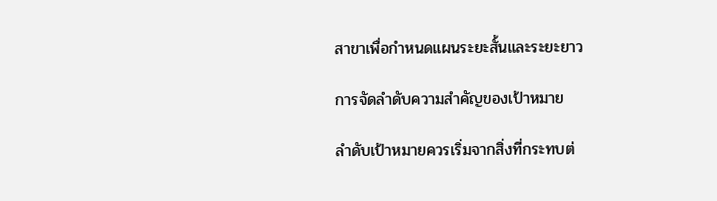สาขาเพื่อกำหนดแผนระยะสั้นและระยะยาว

การจัดลำดับความสำคัญของเป้าหมาย

ลำดับเป้าหมายควรเริ่มจากสิ่งที่กระทบต่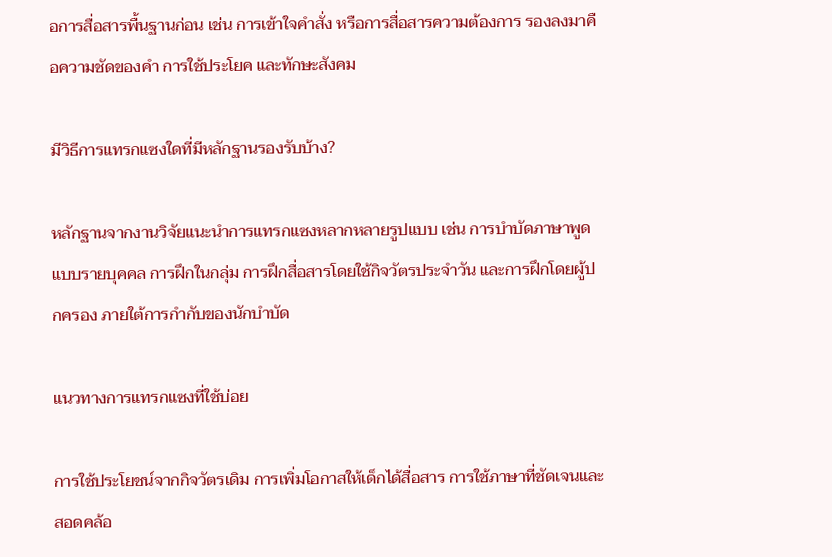อการสื่อสารพื้นฐานก่อน เช่น การเข้าใจคำสั่ง หรือการสื่อสารความต้องการ รองลงมาคือความชัดของคำ การใช้ประโยค และทักษะสังคม

มีวิธีการแทรกแซงใดที่มีหลักฐานรองรับบ้าง?

หลักฐานจากงานวิจัยแนะนำการแทรกแซงหลากหลายรูปแบบ เช่น การบำบัดภาษาพูดแบบรายบุคคล การฝึกในกลุ่ม การฝึกสื่อสารโดยใช้กิจวัตรประจำวัน และการฝึกโดยผู้ปกครอง ภายใต้การกำกับของนักบำบัด

แนวทางการแทรกแซงที่ใช้บ่อย

การใช้ประโยชน์จากกิจวัตรเดิม การเพิ่มโอกาสให้เด็กได้สื่อสาร การใช้ภาษาที่ชัดเจนและสอดคล้อ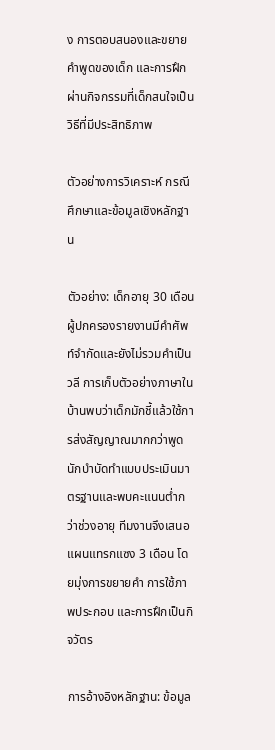ง การตอบสนองและขยายคำพูดของเด็ก และการฝึกผ่านกิจกรรมที่เด็กสนใจเป็นวิธีที่มีประสิทธิภาพ

ตัวอย่างการวิเคราะห์ กรณีศึกษาและข้อมูลเชิงหลักฐาน

ตัวอย่าง: เด็กอายุ 30 เดือน ผู้ปกครองรายงานมีคำศัพท์จำกัดและยังไม่รวมคำเป็นวลี การเก็บตัวอย่างภาษาในบ้านพบว่าเด็กมักชี้แล้วใช้การส่งสัญญาณมากกว่าพูด นักบำบัดทำแบบประเมินมาตรฐานและพบคะแนนต่ำกว่าช่วงอายุ ทีมงานจึงเสนอแผนแทรกแซง 3 เดือน โดยมุ่งการขยายคำ การใช้ภาพประกอบ และการฝึกเป็นกิจวัตร

การอ้างอิงหลักฐาน: ข้อมูล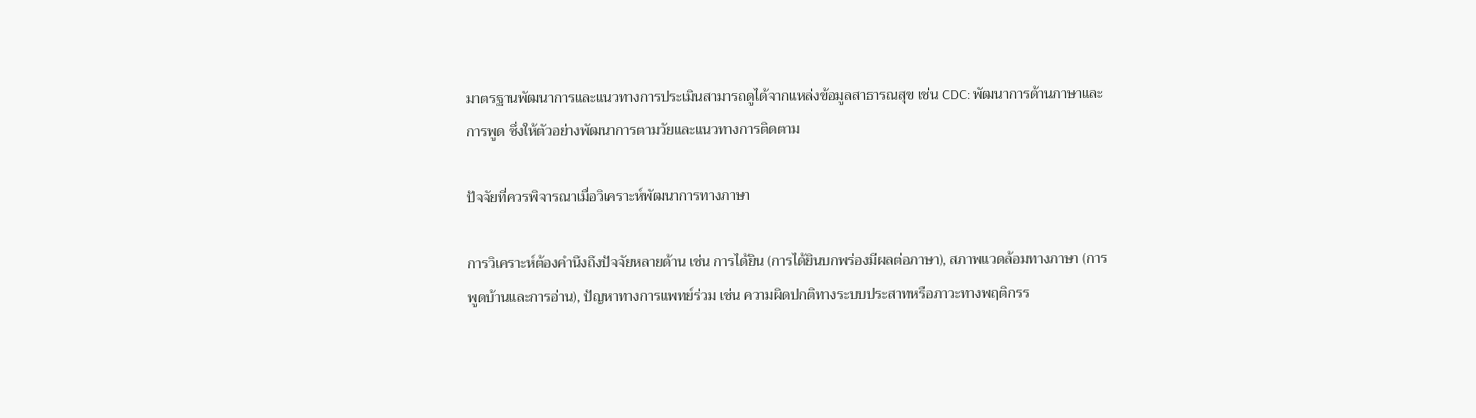มาตรฐานพัฒนาการและแนวทางการประเมินสามารถดูได้จากแหล่งข้อมูลสาธารณสุข เช่น CDC: พัฒนาการด้านภาษาและการพูด ซึ่งให้ตัวอย่างพัฒนาการตามวัยและแนวทางการติดตาม

ปัจจัยที่ควรพิจารณาเมื่อวิเคราะห์พัฒนาการทางภาษา

การวิเคราะห์ต้องคำนึงถึงปัจจัยหลายด้าน เช่น การได้ยิน (การได้ยินบกพร่องมีผลต่อภาษา), สภาพแวดล้อมทางภาษา (การพูดบ้านและการอ่าน), ปัญหาทางการแพทย์ร่วม เช่น ความผิดปกติทางระบบประสาทหรือภาวะทางพฤติกรร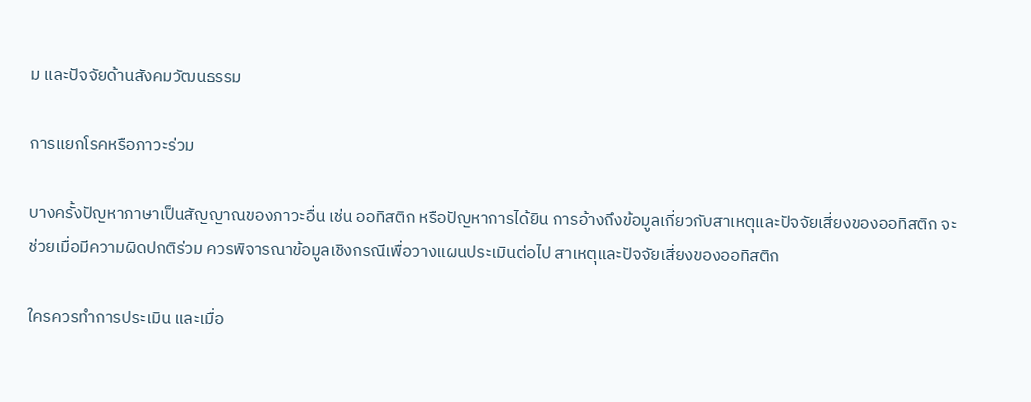ม และปัจจัยด้านสังคมวัฒนธรรม

การแยกโรคหรือภาวะร่วม

บางครั้งปัญหาภาษาเป็นสัญญาณของภาวะอื่น เช่น ออทิสติก หรือปัญหาการได้ยิน การอ้างถึงข้อมูลเกี่ยวกับสาเหตุและปัจจัยเสี่ยงของออทิสติก จะช่วยเมื่อมีความผิดปกติร่วม ควรพิจารณาข้อมูลเชิงกรณีเพื่อวางแผนประเมินต่อไป สาเหตุและปัจจัยเสี่ยงของออทิสติก

ใครควรทำการประเมิน และเมื่อ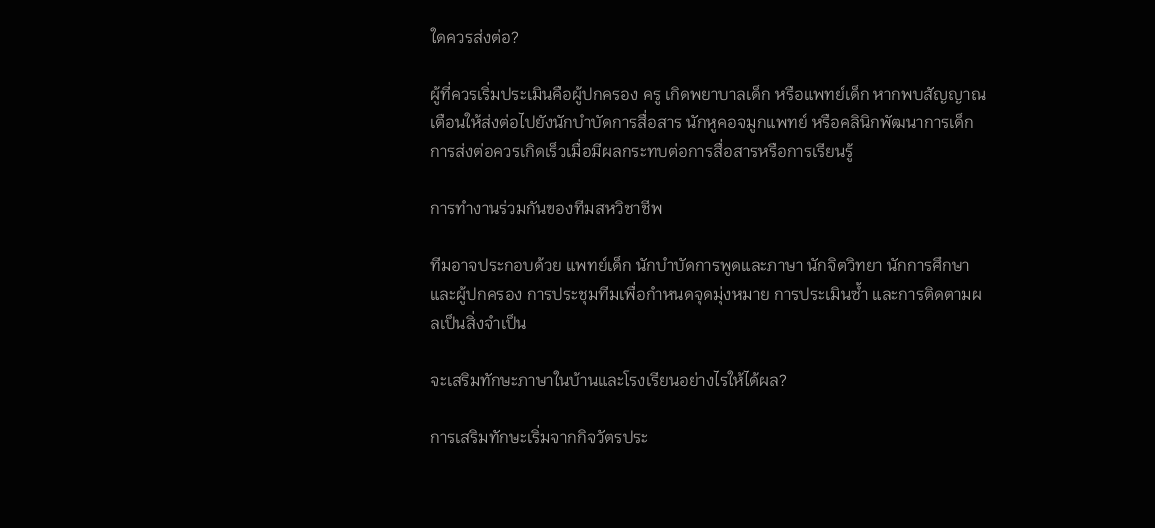ใดควรส่งต่อ?

ผู้ที่ควรเริ่มประเมินคือผู้ปกครอง ครู เกิดพยาบาลเด็ก หรือแพทย์เด็ก หากพบสัญญาณเตือนให้ส่งต่อไปยังนักบำบัดการสื่อสาร นักหูคอจมูกแพทย์ หรือคลินิกพัฒนาการเด็ก การส่งต่อควรเกิดเร็วเมื่อมีผลกระทบต่อการสื่อสารหรือการเรียนรู้

การทำงานร่วมกันของทีมสหวิชาชีพ

ทีมอาจประกอบด้วย แพทย์เด็ก นักบำบัดการพูดและภาษา นักจิตวิทยา นักการศึกษา และผู้ปกครอง การประชุมทีมเพื่อกำหนดจุดมุ่งหมาย การประเมินซ้ำ และการติดตามผลเป็นสิ่งจำเป็น

จะเสริมทักษะภาษาในบ้านและโรงเรียนอย่างไรให้ได้ผล?

การเสริมทักษะเริ่มจากกิจวัตรประ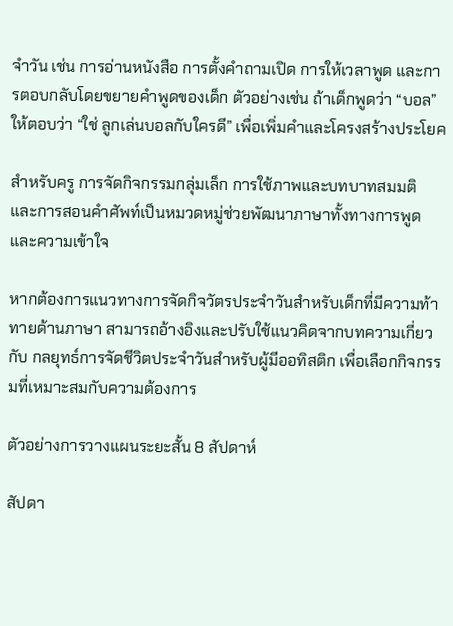จำวัน เช่น การอ่านหนังสือ การตั้งคำถามเปิด การให้เวลาพูด และการตอบกลับโดยขยายคำพูดของเด็ก ตัวอย่างเช่น ถ้าเด็กพูดว่า “บอล” ให้ตอบว่า “ใช่ ลูกเล่นบอลกับใครดี” เพื่อเพิ่มคำและโครงสร้างประโยค

สำหรับครู การจัดกิจกรรมกลุ่มเล็ก การใช้ภาพและบทบาทสมมติ และการสอนคำศัพท์เป็นหมวดหมู่ช่วยพัฒนาภาษาทั้งทางการพูดและความเข้าใจ

หากต้องการแนวทางการจัดกิจวัตรประจำวันสำหรับเด็กที่มีความท้าทายด้านภาษา สามารถอ้างอิงและปรับใช้แนวคิดจากบทความเกี่ยวกับ กลยุทธ์การจัดชีวิตประจำวันสำหรับผู้มีออทิสติก เพื่อเลือกกิจกรรมที่เหมาะสมกับความต้องการ

ตัวอย่างการวางแผนระยะสั้น 8 สัปดาห์

สัปดา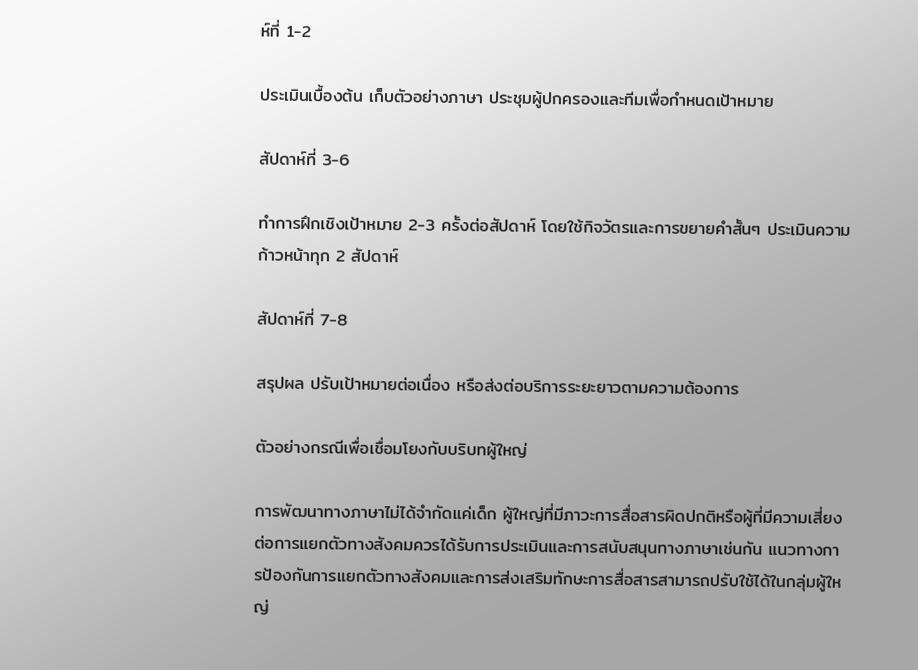ห์ที่ 1-2

ประเมินเบื้องต้น เก็บตัวอย่างภาษา ประชุมผู้ปกครองและทีมเพื่อกำหนดเป้าหมาย

สัปดาห์ที่ 3-6

ทำการฝึกเชิงเป้าหมาย 2-3 ครั้งต่อสัปดาห์ โดยใช้กิจวัตรและการขยายคำสั้นๆ ประเมินความก้าวหน้าทุก 2 สัปดาห์

สัปดาห์ที่ 7-8

สรุปผล ปรับเป้าหมายต่อเนื่อง หรือส่งต่อบริการระยะยาวตามความต้องการ

ตัวอย่างกรณีเพื่อเชื่อมโยงกับบริบทผู้ใหญ่

การพัฒนาทางภาษาไม่ได้จำกัดแค่เด็ก ผู้ใหญ่ที่มีภาวะการสื่อสารผิดปกติหรือผู้ที่มีความเสี่ยงต่อการแยกตัวทางสังคมควรได้รับการประเมินและการสนับสนุนทางภาษาเช่นกัน แนวทางการป้องกันการแยกตัวทางสังคมและการส่งเสริมทักษะการสื่อสารสามารถปรับใช้ได้ในกลุ่มผู้ใหญ่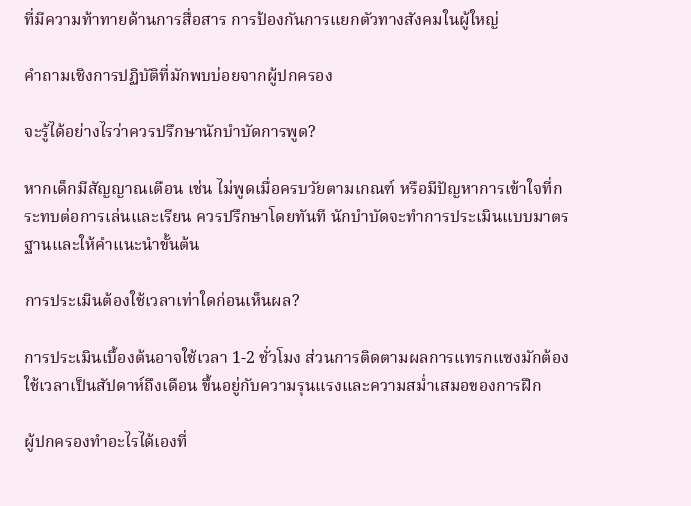ที่มีความท้าทายด้านการสื่อสาร การป้องกันการแยกตัวทางสังคมในผู้ใหญ่

คำถามเชิงการปฏิบัติที่มักพบบ่อยจากผู้ปกครอง

จะรู้ได้อย่างไรว่าควรปรึกษานักบำบัดการพูด?

หากเด็กมีสัญญาณเตือน เช่น ไม่พูดเมื่อครบวัยตามเกณฑ์ หรือมีปัญหาการเข้าใจที่กระทบต่อการเล่นและเรียน ควรปรึกษาโดยทันที นักบำบัดจะทำการประเมินแบบมาตรฐานและให้คำแนะนำขั้นต้น

การประเมินต้องใช้เวลาเท่าใดก่อนเห็นผล?

การประเมินเบื้องต้นอาจใช้เวลา 1-2 ชั่วโมง ส่วนการติดตามผลการแทรกแซงมักต้องใช้เวลาเป็นสัปดาห์ถึงเดือน ขึ้นอยู่กับความรุนแรงและความสม่ำเสมอของการฝึก

ผู้ปกครองทำอะไรได้เองที่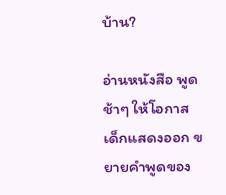บ้าน?

อ่านหนังสือ พูดช้าๆ ให้โอกาสเด็กแสดงออก ขยายคำพูดของ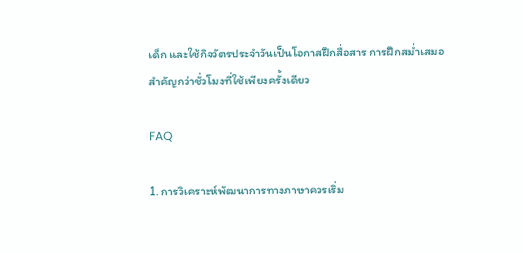เด็ก และใช้กิจวัตรประจำวันเป็นโอกาสฝึกสื่อสาร การฝึกสม่ำเสมอสำคัญกว่าชั่วโมงที่ใช้เพียงครั้งเดียว

FAQ

1. การวิเคราะห์พัฒนาการทางภาษาควรเริ่ม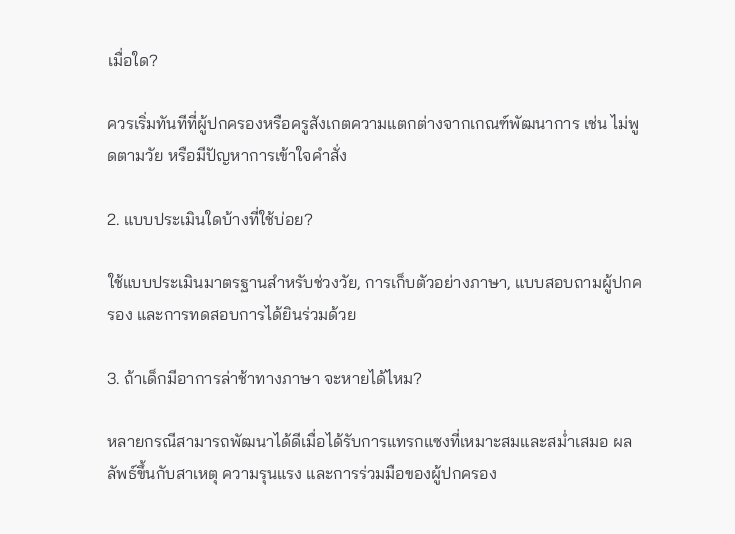เมื่อใด?

ควรเริ่มทันทีที่ผู้ปกครองหรือครูสังเกตความแตกต่างจากเกณฑ์พัฒนาการ เช่น ไม่พูดตามวัย หรือมีปัญหาการเข้าใจคำสั่ง

2. แบบประเมินใดบ้างที่ใช้บ่อย?

ใช้แบบประเมินมาตรฐานสำหรับช่วงวัย, การเก็บตัวอย่างภาษา, แบบสอบถามผู้ปกครอง และการทดสอบการได้ยินร่วมด้วย

3. ถ้าเด็กมีอาการล่าช้าทางภาษา จะหายได้ไหม?

หลายกรณีสามารถพัฒนาได้ดีเมื่อได้รับการแทรกแซงที่เหมาะสมและสม่ำเสมอ ผลลัพธ์ขึ้นกับสาเหตุ ความรุนแรง และการร่วมมือของผู้ปกครอง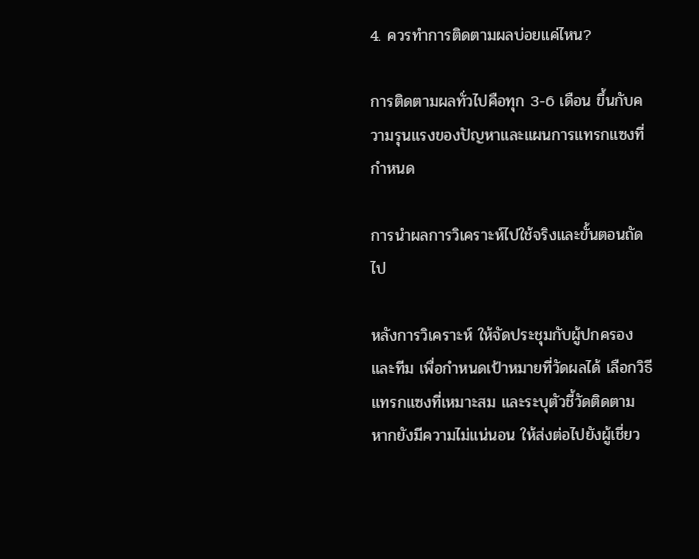4. ควรทำการติดตามผลบ่อยแค่ไหน?

การติดตามผลทั่วไปคือทุก 3-6 เดือน ขึ้นกับความรุนแรงของปัญหาและแผนการแทรกแซงที่กำหนด

การนำผลการวิเคราะห์ไปใช้จริงและขั้นตอนถัดไป

หลังการวิเคราะห์ ให้จัดประชุมกับผู้ปกครองและทีม เพื่อกำหนดเป้าหมายที่วัดผลได้ เลือกวิธีแทรกแซงที่เหมาะสม และระบุตัวชี้วัดติดตาม หากยังมีความไม่แน่นอน ให้ส่งต่อไปยังผู้เชี่ยว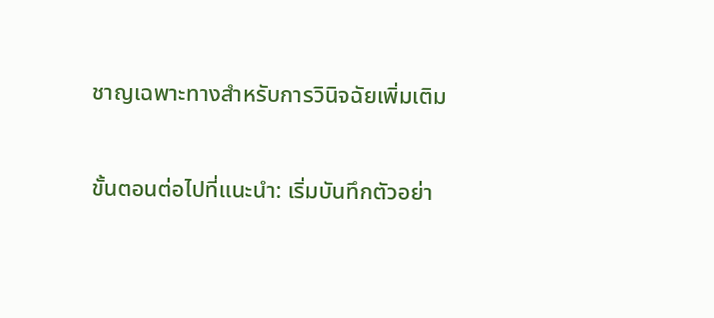ชาญเฉพาะทางสำหรับการวินิจฉัยเพิ่มเติม

ขั้นตอนต่อไปที่แนะนำ: เริ่มบันทึกตัวอย่า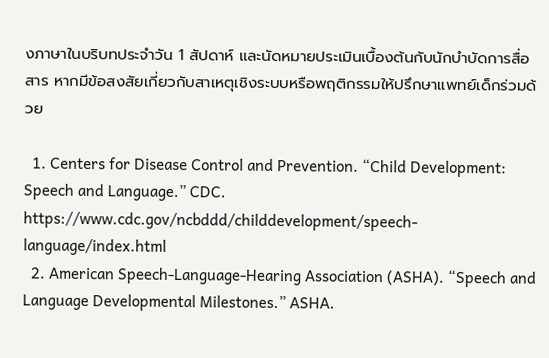งภาษาในบริบทประจำวัน 1 สัปดาห์ และนัดหมายประเมินเบื้องต้นกับนักบำบัดการสื่อสาร หากมีข้อสงสัยเกี่ยวกับสาเหตุเชิงระบบหรือพฤติกรรมให้ปรึกษาแพทย์เด็กร่วมด้วย

  1. Centers for Disease Control and Prevention. “Child Development: Speech and Language.” CDC. https://www.cdc.gov/ncbddd/childdevelopment/speech-language/index.html
  2. American Speech-Language-Hearing Association (ASHA). “Speech and Language Developmental Milestones.” ASHA.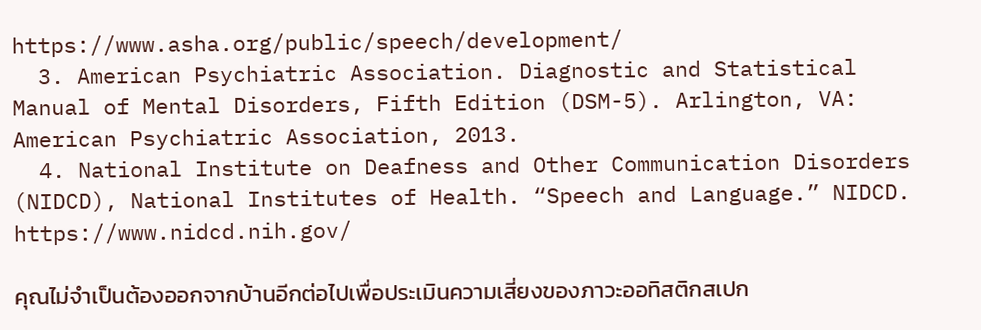https://www.asha.org/public/speech/development/
  3. American Psychiatric Association. Diagnostic and Statistical Manual of Mental Disorders, Fifth Edition (DSM-5). Arlington, VA: American Psychiatric Association, 2013.
  4. National Institute on Deafness and Other Communication Disorders (NIDCD), National Institutes of Health. “Speech and Language.” NIDCD. https://www.nidcd.nih.gov/

คุณไม่จำเป็นต้องออกจากบ้านอีกต่อไปเพื่อประเมินความเสี่ยงของภาวะออทิสติกสเปก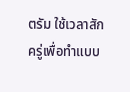ตรัม ใช้เวลาสักครู่เพื่อทำแบบ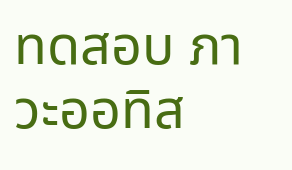ทดสอบ ภาวะออทิส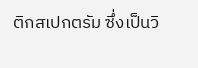ติกสเปกตรัม ซึ่งเป็นวิ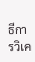ธีการวิเค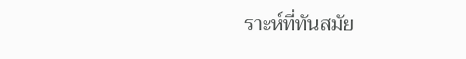ราะห์ที่ทันสมัย